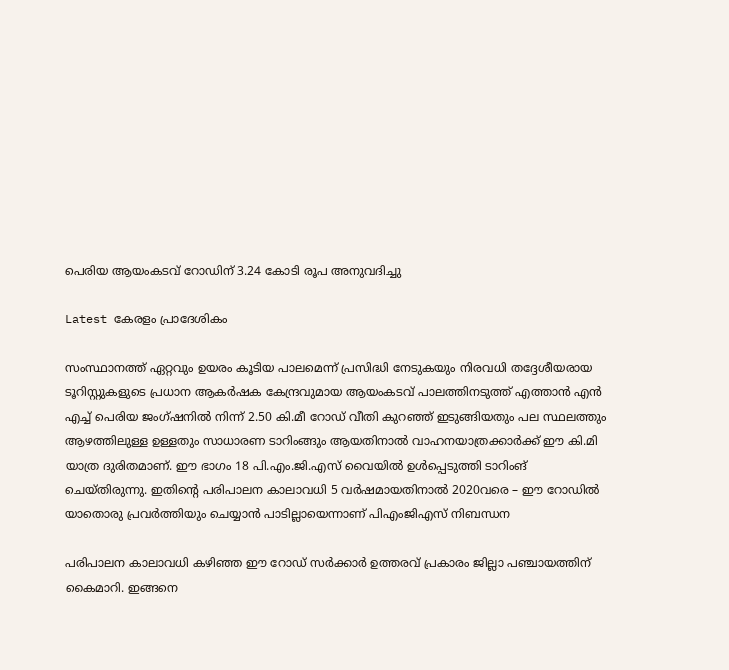പെരിയ ആയംകടവ് റോഡിന് 3.24 കോടി രൂപ അനുവദിച്ചു

Latest കേരളം പ്രാദേശികം

സംസ്ഥാനത്ത് ഏറ്റവും ഉയരം കൂടിയ പാലമെന്ന് പ്രസിദ്ധി നേടുകയും നിരവധി തദ്ദേശീയരായ ടൂറിസ്റ്റുകളുടെ പ്രധാന ആകർഷക കേന്ദ്രവുമായ ആയംകടവ് പാലത്തിനടുത്ത് എത്താൻ എൻ എച്ച് പെരിയ ജംഗ്ഷനിൽ നിന്ന് 2.50 കി.മീ റോഡ് വീതി കുറഞ്ഞ് ഇടുങ്ങിയതും പല സ്ഥലത്തും ആഴത്തിലുള്ള ഉള്ളതും സാധാരണ ടാറിംങ്ങും ആയതിനാൽ വാഹനയാത്രക്കാർക്ക് ഈ കി.മി യാത്ര ദുരിതമാണ്. ഈ ഭാഗം 18 പി.എം.ജി.എസ് വൈയിൽ ഉൾപ്പെടുത്തി ടാറിംങ് ചെയ്തിരുന്നു. ഇതിന്റെ പരിപാലന കാലാവധി 5 വർഷമായതിനാൽ 2020വരെ – ഈ റോഡിൽ യാതൊരു പ്രവർത്തിയും ചെയ്യാൻ പാടില്ലായെന്നാണ് പിഎംജിഎസ് നിബന്ധന

പരിപാലന കാലാവധി കഴിഞ്ഞ ഈ റോഡ് സർക്കാർ ഉത്തരവ് പ്രകാരം ജില്ലാ പഞ്ചായത്തിന് കൈമാറി. ഇങ്ങനെ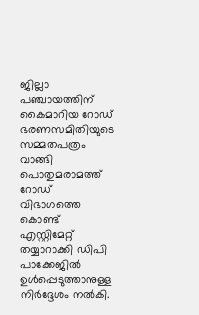ജില്ലാ പഞ്ചായത്തിന് കൈമാറിയ റോഡ് ഭരണസമിതിയുടെ സമ്മതപത്രം വാങ്ങി പൊതുമരാമത്ത് റോഡ് വിഭാഗത്തെ കൊണ്ട് എസ്റ്റിമേറ്റ് തയ്യാറാക്കി ഡിപി പാക്കേജിൽ ഉൾപ്പെടുത്താനുള്ള നിർദ്ദേശം നൽകി.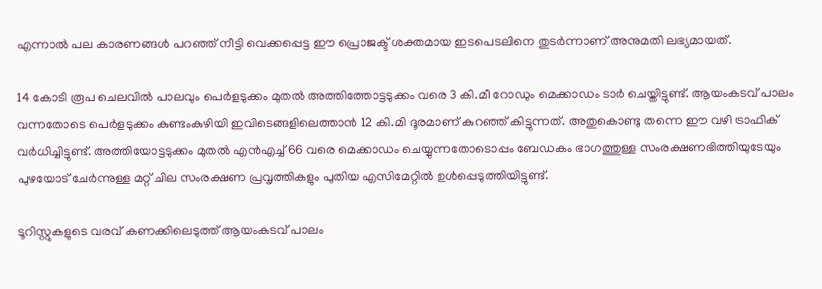എന്നാൽ പല കാരണങ്ങൾ പറഞ്ഞ് നീട്ടി വെക്കപ്പെട്ട ഈ പ്രൊജക്ട് ശക്തമായ ഇടപെടലിനെ തുടർന്നാണ് അനുമതി ലഭ്യമായത്.

14 കോടി രൂപ ചെലവിൽ പാലവും പെർളടുക്കം മുതൽ അത്തിത്തോട്ടടുക്കം വരെ 3 കി.മീ റോഡും മെക്കാഡം ടാർ ചെയ്തിട്ടുണ്ട്. ആയംകടവ് പാലം വന്നതോടെ പെർളടുക്കം കുണ്ടംകുഴിയി ഇവിടെങ്ങളിലെത്താൻ 12 കി.മി ദൂരമാണ് കുറഞ്ഞ് കിട്ടുന്നത്. അതുകൊണ്ടു തന്നെ ഈ വഴി ട്രാഫിക് വർധിച്ചിട്ടുണ്ട്. അത്തിയോട്ടടുക്കം മുതൽ എൻഎച്ച് 66 വരെ മെക്കാഡം ചെയ്യുന്നതോടൊപ്പം ബേഡകം ഭാഗത്തുള്ള സംരക്ഷണഭിത്തിയുടേയും പുഴയോട് ചേർന്നുള്ള മറ്റ് ചില സംരക്ഷണ പ്രവൃത്തികളും പുതിയ എസിമേറ്റിൽ ഉൾപ്പെടുത്തിയിട്ടുണ്ട്.

ടൂറിസ്റ്റുകളുടെ വരവ് കണക്കിലെടുത്ത് ആയംകടവ് പാലം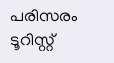പരിസരം ടൂറിസ്റ്റ്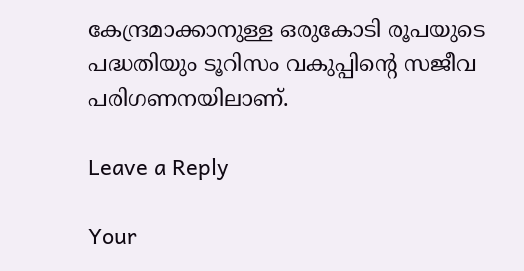കേന്ദ്രമാക്കാനുള്ള ഒരുകോടി രൂപയുടെ പദ്ധതിയും ടൂറിസം വകുപ്പിന്റെ സജീവ
പരിഗണനയിലാണ്.

Leave a Reply

Your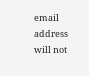email address will not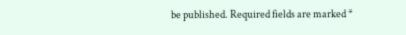be published. Required fields are marked *